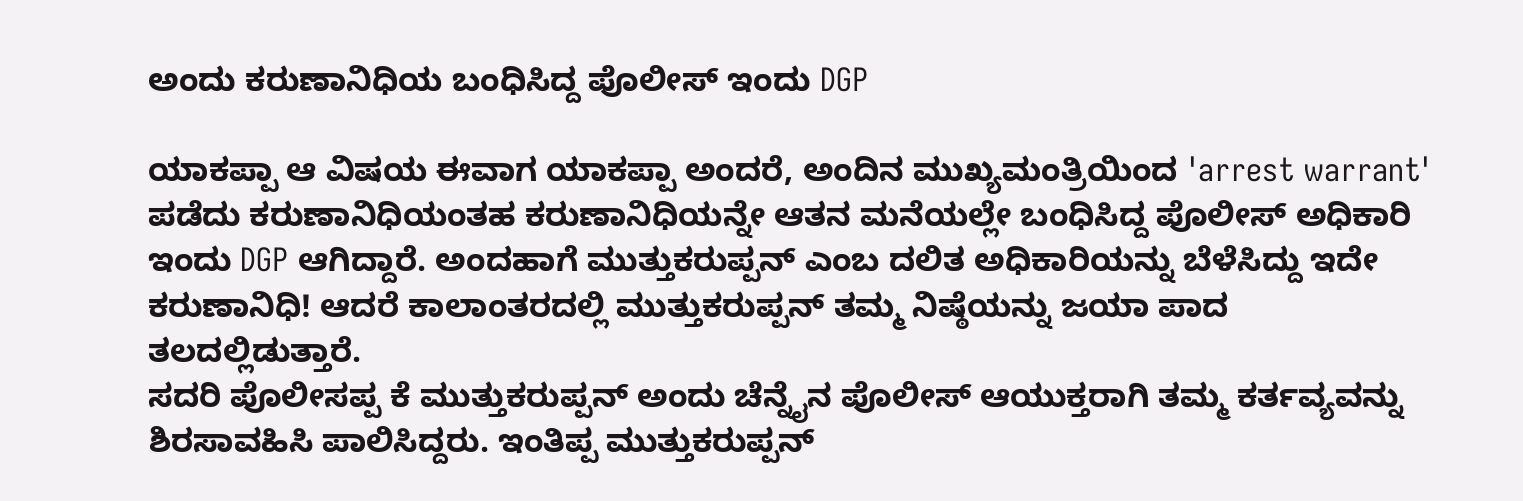ಅಂದು ಕರುಣಾನಿಧಿಯ ಬಂಧಿಸಿದ್ದ ಪೊಲೀಸ್ ಇಂದು DGP

ಯಾಕಪ್ಪಾ ಆ ವಿಷಯ ಈವಾಗ ಯಾಕಪ್ಪಾ ಅಂದರೆ, ಅಂದಿನ ಮುಖ್ಯಮಂತ್ರಿಯಿಂದ 'arrest warrant' ಪಡೆದು ಕರುಣಾನಿಧಿಯಂತಹ ಕರುಣಾನಿಧಿಯನ್ನೇ ಆತನ ಮನೆಯಲ್ಲೇ ಬಂಧಿಸಿದ್ದ ಪೊಲೀಸ್ ಅಧಿಕಾರಿ ಇಂದು DGP ಆಗಿದ್ದಾರೆ. ಅಂದಹಾಗೆ ಮುತ್ತುಕರುಪ್ಪನ್ ಎಂಬ ದಲಿತ ಅಧಿಕಾರಿಯನ್ನು ಬೆಳೆಸಿದ್ದು ಇದೇ ಕರುಣಾನಿಧಿ! ಆದರೆ ಕಾಲಾಂತರದಲ್ಲಿ ಮುತ್ತುಕರುಪ್ಪನ್ ತಮ್ಮ ನಿಷ್ಠೆಯನ್ನು ಜಯಾ ಪಾದ ತಲದಲ್ಲಿಡುತ್ತಾರೆ.
ಸದರಿ ಪೊಲೀಸಪ್ಪ ಕೆ ಮುತ್ತುಕರುಪ್ಪನ್ ಅಂದು ಚೆನ್ನೈನ ಪೊಲೀಸ್ ಆಯುಕ್ತರಾಗಿ ತಮ್ಮ ಕರ್ತವ್ಯವನ್ನು ಶಿರಸಾವಹಿಸಿ ಪಾಲಿಸಿದ್ದರು. ಇಂತಿಪ್ಪ ಮುತ್ತುಕರುಪ್ಪನ್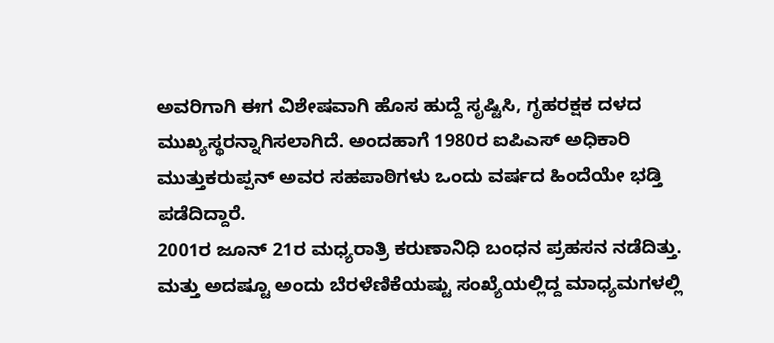ಅವರಿಗಾಗಿ ಈಗ ವಿಶೇಷವಾಗಿ ಹೊಸ ಹುದ್ದೆ ಸೃಷ್ಟಿಸಿ, ಗೃಹರಕ್ಷಕ ದಳದ ಮುಖ್ಯಸ್ಥರನ್ನಾಗಿಸಲಾಗಿದೆ. ಅಂದಹಾಗೆ 1980ರ ಐಪಿಎಸ್ ಅಧಿಕಾರಿ ಮುತ್ತುಕರುಪ್ಪನ್ ಅವರ ಸಹಪಾಠಿಗಳು ಒಂದು ವರ್ಷದ ಹಿಂದೆಯೇ ಭಡ್ತಿ ಪಡೆದಿದ್ದಾರೆ.
2001ರ ಜೂನ್ 21ರ ಮಧ್ಯರಾತ್ರಿ ಕರುಣಾನಿಧಿ ಬಂಧನ ಪ್ರಹಸನ ನಡೆದಿತ್ತು. ಮತ್ತು ಅದಷ್ಟೂ ಅಂದು ಬೆರಳೆಣಿಕೆಯಷ್ಟು ಸಂಖ್ಯೆಯಲ್ಲಿದ್ದ ಮಾಧ್ಯಮಗಳಲ್ಲಿ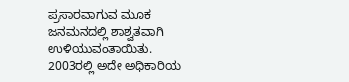ಪ್ರಸಾರವಾಗುವ ಮೂಕ ಜನಮನದಲ್ಲಿ ಶಾಶ್ವತವಾಗಿ ಉಳಿಯುವಂತಾಯಿತು. 2003ರಲ್ಲಿ ಅದೇ ಅಧಿಕಾರಿಯ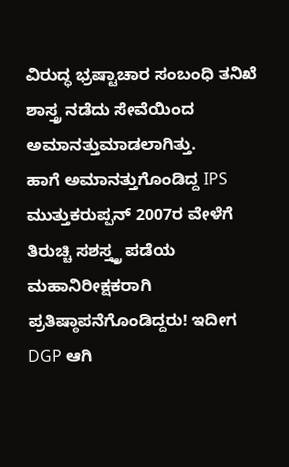ವಿರುದ್ಧ ಭ್ರಷ್ಟಾಚಾರ ಸಂಬಂಧಿ ತನಿಖೆ ಶಾಸ್ತ್ರ ನಡೆದು ಸೇವೆಯಿಂದ ಅಮಾನತ್ತುಮಾಡಲಾಗಿತ್ತು.
ಹಾಗೆ ಅಮಾನತ್ತುಗೊಂಡಿದ್ದ IPS ಮುತ್ತುಕರುಪ್ಪನ್ 2007ರ ವೇಳೆಗೆ ತಿರುಚ್ಚಿ ಸಶಸ್ತ್ತ್ರ ಪಡೆಯ ಮಹಾನಿರೀಕ್ಷಕರಾಗಿ ಪ್ರತಿಷ್ಠಾಪನೆಗೊಂಡಿದ್ದರು! ಇದೀಗ DGP ಆಗಿ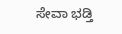ಸೇವಾ ಭಡ್ತಿ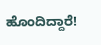ಹೊಂದಿದ್ದಾರೆ!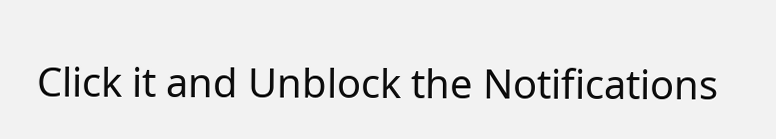Click it and Unblock the Notifications